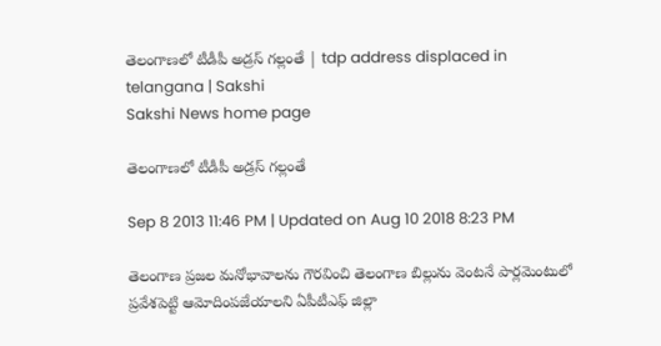తెలంగాణలో టీడీపీ అడ్రస్ గల్లంతే | tdp address displaced in telangana | Sakshi
Sakshi News home page

తెలంగాణలో టీడీపీ అడ్రస్ గల్లంతే

Sep 8 2013 11:46 PM | Updated on Aug 10 2018 8:23 PM

తెలంగాణ ప్రజల మనోభావాలను గౌరవించి తెలంగాణ బిల్లును వెంటనే పార్లమెంటులో ప్రవేశపెట్టి ఆమోదింపజేయాలని ఏపీటీఎఫ్ జిల్లా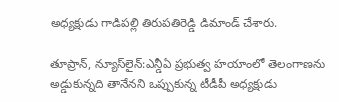అధ్యక్షుడు గాడిపల్లి తిరుపతిరెడ్డి డిమాండ్ చేశారు.

తూప్రాన్, న్యూస్‌లైన్:ఎన్డీఏ ప్రభుత్వ హయాంలో తెలంగాణను అడ్డుకున్నది తానేనని ఒప్పుకున్న టీడీపీ అధ్యక్షుడు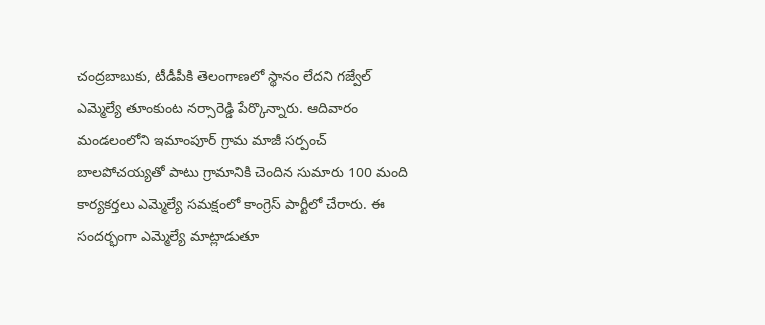చంద్రబాబుకు, టీడీపీకి తెలంగాణలో స్థానం లేదని గజ్వేల్ ఎమ్మెల్యే తూంకుంట నర్సారెడ్డి పేర్కొన్నారు. ఆదివారం మండలంలోని ఇమాంపూర్ గ్రామ మాజీ సర్పంచ్ బాలపోచయ్యతో పాటు గ్రామానికి చెందిన సుమారు 100 మంది కార్యకర్తలు ఎమ్మెల్యే సమక్షంలో కాంగ్రెస్ పార్టీలో చేరారు. ఈ సందర్భంగా ఎమ్మెల్యే మాట్లాడుతూ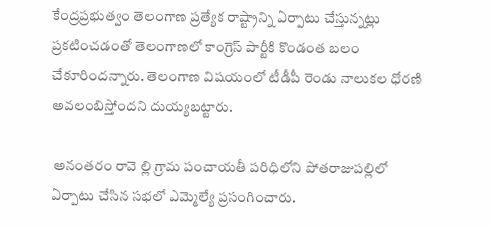కేంద్రప్రభుత్వం తెలంగాణ ప్రత్యేక రాష్ట్రాన్ని ఏర్పాటు చేస్తున్నట్లు ప్రకటించడంతో తెలంగాణలో కాంగ్రెస్ పార్టీకి కొండంత బలం చేకూరిందన్నారు. తెలంగాణ విషయంలో టీడీపీ రెండు నాలుకల ధోరణి అవలంబిస్తోందని దుయ్యబట్టారు.

 అనంతరం రావె ల్లి గ్రామ పంచాయతీ పరిధిలోని పోతరాజుపల్లిలో ఏర్పాటు చేసిన సభలో ఎమ్మెల్యే ప్రసంగించారు.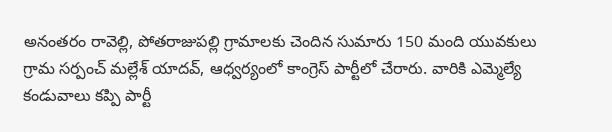అనంతరం రావెల్లి, పోతరాజుపల్లి గ్రామాలకు చెందిన సుమారు 150 మంది యువకులు గ్రామ సర్పంచ్ మల్లేశ్ యాదవ్, ఆధ్వర్యంలో కాంగ్రెస్ పార్టీలో చేరారు. వారికి ఎమ్మెల్యే కండువాలు కప్పి పార్టీ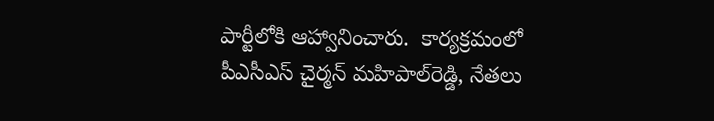పార్టీలోకి ఆహ్వానించారు.  కార్యక్రమంలో పీఎసీఎస్ చైర్మన్ మహిపాల్‌రెడ్డి, నేతలు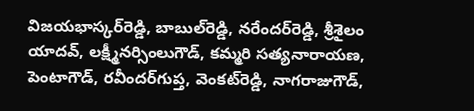విజయభాస్కర్‌రెడ్డి, బాబుల్‌రెడ్డి, నరేందర్‌రెడ్డి, శ్రీశైలం యాదవ్, లక్ష్మీనర్సింలుగౌడ్, కమ్మరి సత్యనారాయణ, పెంటాగౌడ్, రవీందర్‌గుప్త, వెంకట్‌రెడ్డి, నాగరాజుగౌడ్,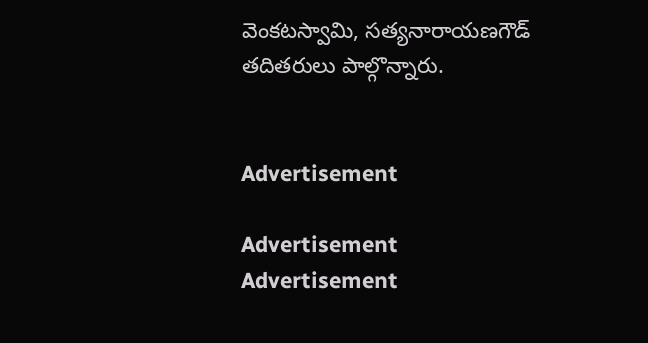వెంకటస్వామి, సత్యనారాయణగౌడ్ తదితరులు పాల్గొన్నారు.


Advertisement

Advertisement
Advertisement